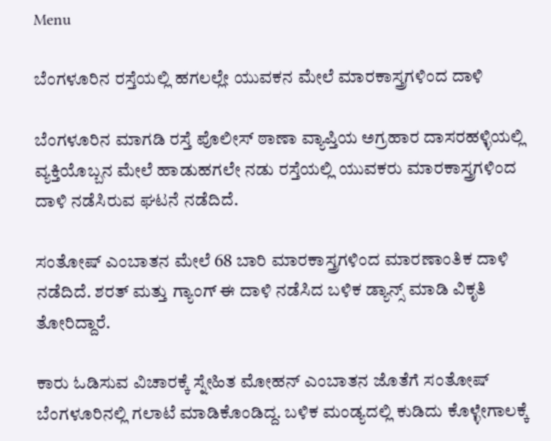Menu

ಬೆಂಗಳೂರಿನ ರಸ್ತೆಯಲ್ಲಿ ಹಗಲಲ್ಲೇ ಯುವಕನ ಮೇಲೆ ಮಾರಕಾಸ್ತ್ರಗಳಿಂದ ದಾಳಿ

ಬೆಂಗಳೂರಿನ ಮಾಗಡಿ ರಸ್ತೆ ಪೊಲೀಸ್ ಠಾಣಾ ವ್ಯಾಪ್ತಿಯ ಅಗ್ರಹಾರ ದಾಸರಹಳ್ಳಿಯಲ್ಲಿ ವ್ಯಕ್ತಿಯೊಬ್ಬನ ಮೇಲೆ ಹಾಡುಹಗಲೇ ನಡು ರಸ್ತೆಯಲ್ಲಿ ಯುವಕರು ಮಾರಕಾಸ್ತ್ರಗಳಿಂದ ದಾಳಿ ನಡೆಸಿರುವ ಘಟನೆ ನಡೆದಿದೆ.

ಸಂತೋಷ್ ಎಂಬಾತನ ಮೇಲೆ 68 ಬಾರಿ ಮಾರಕಾಸ್ತ್ರಗಳಿಂದ ಮಾರಣಾಂತಿಕ ದಾಳಿ ನಡೆದಿದೆ. ಶರತ್ ಮತ್ತು ಗ್ಯಾಂಗ್ ಈ ದಾಳಿ ನಡೆಸಿದ ಬಳಿಕ ಡ್ಯಾನ್ಸ್ ಮಾಡಿ ವಿಕೃತಿ ತೋರಿದ್ದಾರೆ.

ಕಾರು ಓಡಿಸುವ ವಿಚಾರಕ್ಕೆ ಸ್ನೇಹಿತ ಮೋಹನ್ ಎಂಬಾತನ ಜೊತೆಗೆ ಸಂತೋಷ್ ಬೆಂಗಳೂರಿನಲ್ಲಿ ಗಲಾಟೆ ಮಾಡಿಕೊಂಡಿದ್ದ. ಬಳಿಕ ಮಂಡ್ಯದಲ್ಲಿ ಕುಡಿದು ಕೊಳ್ಳೇಗಾಲಕ್ಕೆ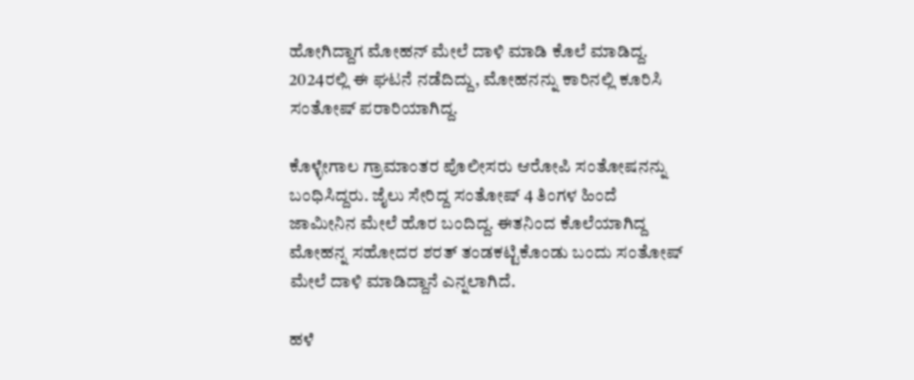ಹೋಗಿದ್ದಾಗ ಮೋಹನ್ ಮೇಲೆ ದಾಳಿ ಮಾಡಿ ಕೊಲೆ ಮಾಡಿದ್ದ. 2024ರಲ್ಲಿ ಈ ಘಟನೆ ನಡೆದಿದ್ದು, ಮೋಹನನ್ನು ಕಾರಿನಲ್ಲಿ ಕೂರಿಸಿ ಸಂತೋಷ್ ಪರಾರಿಯಾಗಿದ್ದ.

ಕೊಳ್ಳೇಗಾಲ ಗ್ರಾಮಾಂತರ ಪೊಲೀಸರು ಆರೋಪಿ ಸಂತೋಷನನ್ನು ಬಂಧಿಸಿದ್ದರು. ಜೈಲು ಸೇರಿದ್ದ ಸಂತೋಷ್ 4 ತಿಂಗಳ ಹಿಂದೆ ಜಾಮೀನಿನ ಮೇಲೆ ಹೊರ ಬಂದಿದ್ದ. ಈತನಿಂದ ಕೊಲೆಯಾಗಿದ್ದ ಮೋಹನ್ನ ಸಹೋದರ ಶರತ್ ತಂಡಕಟ್ಟಿಕೊಂಡು ಬಂದು ಸಂತೋಷ್ ಮೇಲೆ ದಾಳಿ ಮಾಡಿದ್ದಾನೆ ಎನ್ನಲಾಗಿದೆ.

ಹಳೆ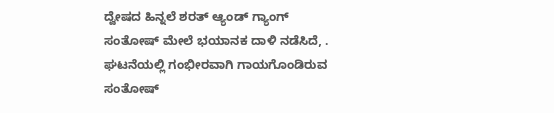ದ್ವೇಷದ ಹಿನ್ನಲೆ ಶರತ್ ಆ್ಯಂಡ್ ಗ್ಯಾಂಗ್ ಸಂತೋಷ್ ಮೇಲೆ ಭಯಾನಕ ದಾಳಿ ನಡೆಸಿದೆ, . ಘಟನೆಯಲ್ಲಿ ಗಂಭೀರವಾಗಿ ಗಾಯಗೊಂಡಿರುವ ಸಂತೋಷ್‌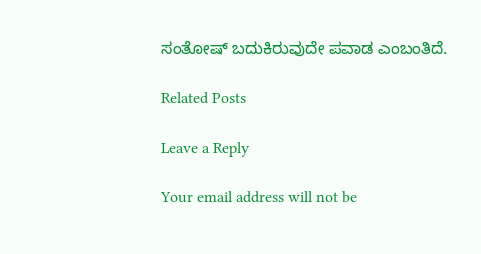ಸಂತೋಷ್ ಬದುಕಿರುವುದೇ ಪವಾಡ ಎಂಬಂತಿದೆ.

Related Posts

Leave a Reply

Your email address will not be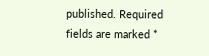published. Required fields are marked *